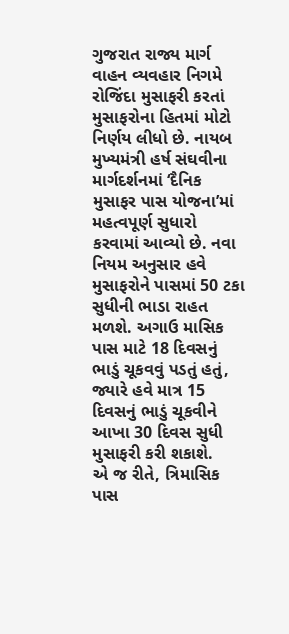ગુજરાત રાજ્ય માર્ગ વાહન વ્યવહાર નિગમે રોજિંદા મુસાફરી કરતાં મુસાફરોના હિતમાં મોટો નિર્ણય લીધો છે. નાયબ મુખ્યમંત્રી હર્ષ સંઘવીના માર્ગદર્શનમાં ‘દૈનિક મુસાફર પાસ યોજના’માં મહત્વપૂર્ણ સુધારો કરવામાં આવ્યો છે. નવા નિયમ અનુસાર હવે મુસાફરોને પાસમાં 50 ટકા સુધીની ભાડા રાહત મળશે. અગાઉ માસિક પાસ માટે 18 દિવસનું ભાડું ચૂકવવું પડતું હતું, જ્યારે હવે માત્ર 15 દિવસનું ભાડું ચૂકવીને આખા 30 દિવસ સુધી મુસાફરી કરી શકાશે.
એ જ રીતે, ત્રિમાસિક પાસ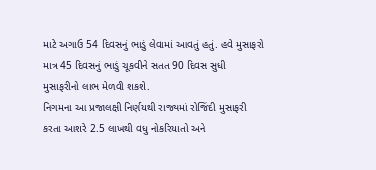માટે અગાઉ 54 દિવસનું ભાડું લેવામાં આવતું હતું. હવે મુસાફરો માત્ર 45 દિવસનું ભાડું ચૂકવીને સતત 90 દિવસ સુધી મુસાફરીનો લાભ મેળવી શકશે.
નિગમના આ પ્રજાલક્ષી નિર્ણયથી રાજ્યમાં રોજિંદી મુસાફરી કરતા આશરે 2.5 લાખથી વધુ નોકરિયાતો અને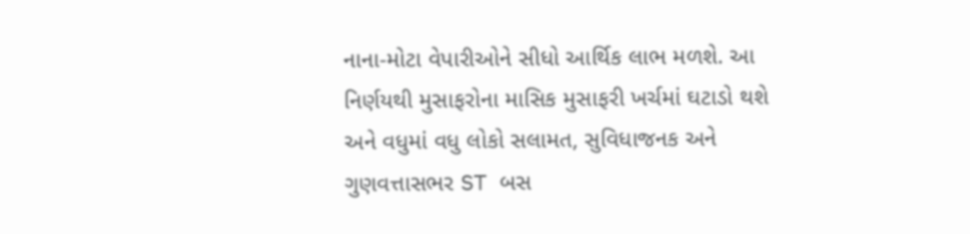નાના-મોટા વેપારીઓને સીધો આર્થિક લાભ મળશે. આ નિર્ણયથી મુસાફરોના માસિક મુસાફરી ખર્ચમાં ઘટાડો થશે અને વધુમાં વધુ લોકો સલામત, સુવિધાજનક અને ગુણવત્તાસભર ST બસ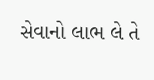સેવાનો લાભ લે તે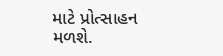માટે પ્રોત્સાહન મળશે.